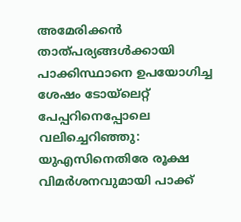അമേരിക്കന്‍ താത്പര്യങ്ങള്‍ക്കായി പാക്കിസ്ഥാനെ ഉപയോഗിച്ച ശേഷം ടോയ്‌ലെറ്റ് പേപ്പറിനെപ്പോലെ വലിച്ചെറിഞ്ഞു: യുഎസിനെതിരേ രൂക്ഷ വിമര്‍ശനവുമായി പാക്ക്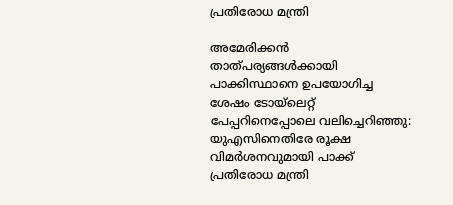പ്രതിരോധ മന്ത്രി

അമേരിക്കന്‍ താത്പര്യങ്ങള്‍ക്കായി പാക്കിസ്ഥാനെ ഉപയോഗിച്ച ശേഷം ടോയ്‌ലെറ്റ് പേപ്പറിനെപ്പോലെ വലിച്ചെറിഞ്ഞു: യുഎസിനെതിരേ രൂക്ഷ വിമര്‍ശനവുമായി പാക്ക് പ്രതിരോധ മന്ത്രി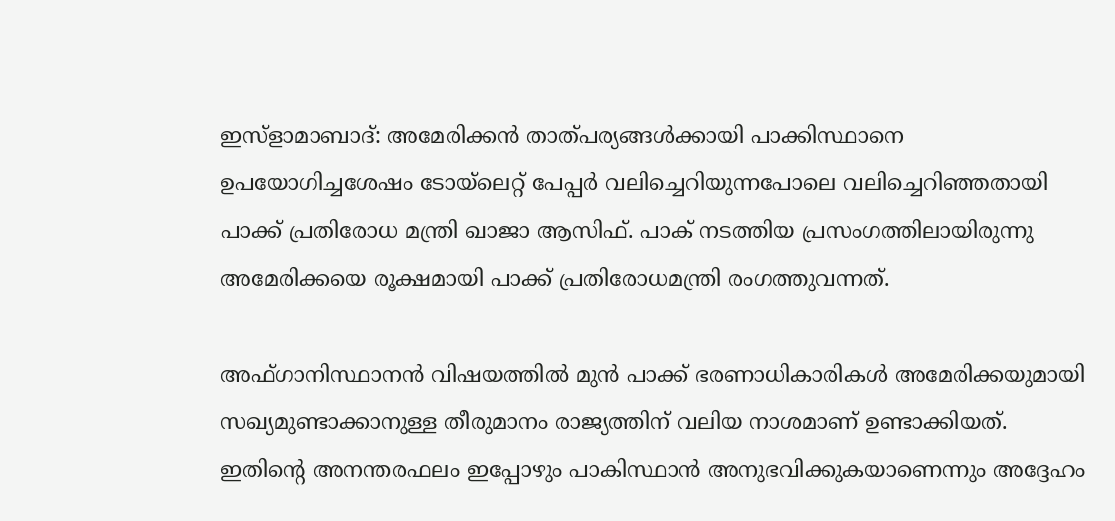ഇസ്‌ളാമാബാദ്: അമേരിക്കന്‍ താത്പര്യങ്ങള്‍ക്കായി പാക്കിസ്ഥാനെ ഉപയോഗിച്ചശേഷം ടോയ്‌ലെറ്റ് പേപ്പര്‍ വലിച്ചെറിയുന്നപോലെ വലിച്ചെറിഞ്ഞതായി പാക്ക് പ്രതിരോധ മന്ത്രി ഖാജാ ആസിഫ്. പാക് നടത്തിയ പ്രസംഗത്തിലായിരുന്നു അമേരിക്കയെ രൂക്ഷമായി പാക്ക് പ്രതിരോധമന്ത്രി രംഗത്തുവന്നത്.

അഫ്ഗാനിസ്ഥാനന്‍ വിഷയത്തില്‍ മുന്‍ പാക്ക് ഭരണാധികാരികള്‍ അമേരിക്കയുമായി സഖ്യമുണ്ടാക്കാനുള്ള തീരുമാനം രാജ്യത്തിന് വലിയ നാശമാണ് ഉണ്ടാക്കിയത്. ഇതിന്റെ അനന്തരഫലം ഇപ്പോഴും പാകിസ്ഥാന്‍ അനുഭവിക്കുകയാണെന്നും അദ്ദേഹം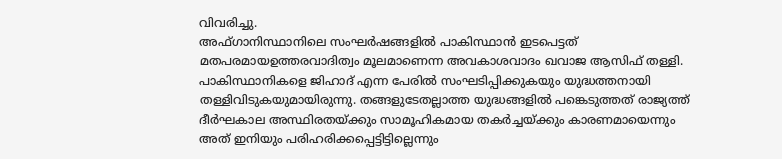വിവരിച്ചു.
അഫ്ഗാനിസ്ഥാനിലെ സംഘര്‍ഷങ്ങളില്‍ പാകിസ്ഥാന്‍ ഇടപെട്ടത് മതപരമായഉത്തരവാദിത്വം മൂലമാണെന്ന അവകാശവാദം ഖവാജ ആസിഫ് തള്ളി. പാകിസ്ഥാനികളെ ജിഹാദ് എന്ന പേരില്‍ സംഘടിപ്പിക്കുകയും യുദ്ധത്തനായി തള്ളിവിടുകയുമായിരുന്നു. തങ്ങളുടേതല്ലാത്ത യുദ്ധങ്ങളില്‍ പങ്കെടുത്തത് രാജ്യത്ത് ദീര്‍ഘകാല അസ്ഥിരതയ്ക്കും സാമൂഹികമായ തകര്‍ച്ചയ്ക്കും കാരണമായെന്നും അത് ഇനിയും പരിഹരിക്കപ്പെട്ടിട്ടില്ലെന്നും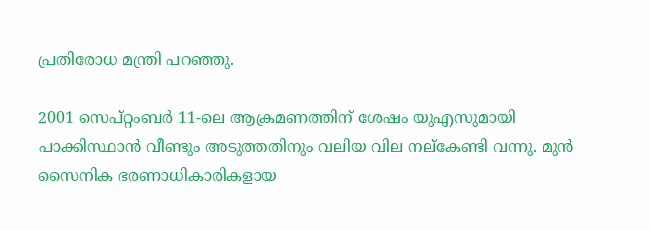പ്രതിരോധ മന്ത്രി പറഞ്ഞു.

2001 സെപ്റ്റംബര്‍ 11-ലെ ആക്രമണത്തിന് ശേഷം യുഎസുമായി പാക്കിസ്ഥാന്‍ വീണ്ടും അടുത്തതിനും വലിയ വില നല്‌കേണ്ടി വന്നു. മുന്‍ സൈനിക ഭരണാധികാരികളായ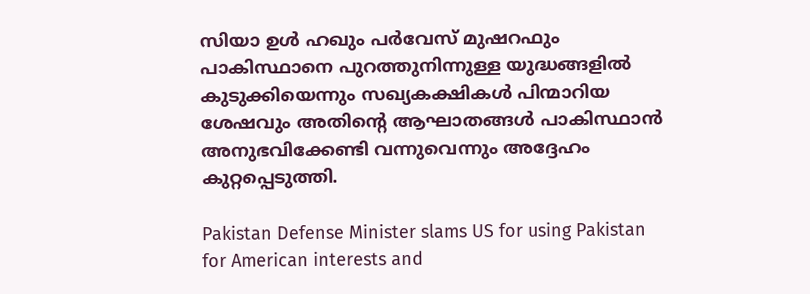സിയാ ഉള്‍ ഹഖും പര്‍വേസ് മുഷറഫും പാകിസ്ഥാനെ പുറത്തുനിന്നുള്ള യുദ്ധങ്ങളില്‍ കുടുക്കിയെന്നും സഖ്യകക്ഷികള്‍ പിന്മാറിയ ശേഷവും അതിന്റെ ആഘാതങ്ങള്‍ പാകിസ്ഥാന്‍ അനുഭവിക്കേണ്ടി വന്നുവെന്നും അദ്ദേഹം കുറ്റപ്പെടുത്തി.

Pakistan Defense Minister slams US for using Pakistan for American interests and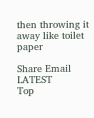then throwing it away like toilet paper

Share Email
LATEST
Top